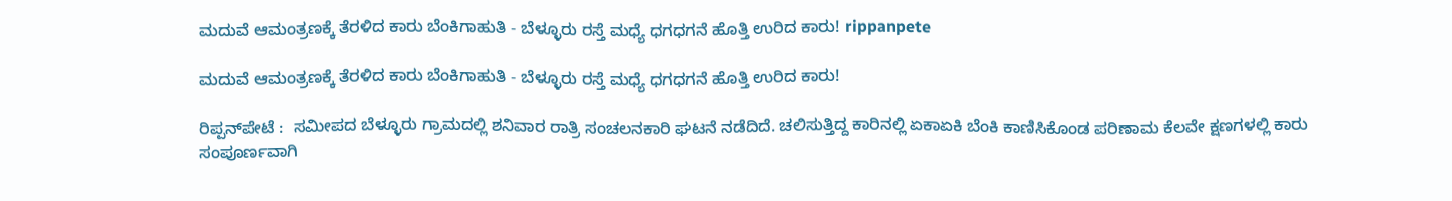ಮದುವೆ ಆಮಂತ್ರಣಕ್ಕೆ ತೆರಳಿದ ಕಾರು ಬೆಂಕಿಗಾಹುತಿ - ಬೆಳ್ಳೂರು ರಸ್ತೆ ಮಧ್ಯೆ ಧಗಧಗನೆ ಹೊತ್ತಿ ಉರಿದ ಕಾರು! rippanpete

ಮದುವೆ ಆಮಂತ್ರಣಕ್ಕೆ ತೆರಳಿದ ಕಾರು ಬೆಂಕಿಗಾಹುತಿ - ಬೆಳ್ಳೂರು ರಸ್ತೆ ಮಧ್ಯೆ ಧಗಧಗನೆ ಹೊತ್ತಿ ಉರಿದ ಕಾರು!

ರಿಪ್ಪನ್‌ಪೇಟೆ :  ಸಮೀಪದ ಬೆಳ್ಳೂರು ಗ್ರಾಮದಲ್ಲಿ ಶನಿವಾರ ರಾತ್ರಿ ಸಂಚಲನಕಾರಿ ಘಟನೆ ನಡೆದಿದೆ. ಚಲಿಸುತ್ತಿದ್ದ ಕಾರಿನಲ್ಲಿ ಏಕಾಏಕಿ ಬೆಂಕಿ ಕಾಣಿಸಿಕೊಂಡ ಪರಿಣಾಮ ಕೆಲವೇ ಕ್ಷಣಗಳಲ್ಲಿ ಕಾರು ಸಂಪೂರ್ಣವಾಗಿ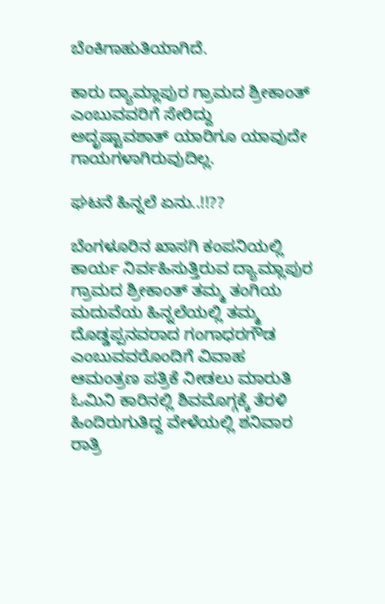ಬೆಂಕಿಗಾಹುತಿಯಾಗಿದೆ.

ಕಾರು ದ್ಯಾಮ್ಲಾಪುರ ಗ್ರಾಮದ ಶ್ರೀಕಾಂತ್ ಎಂಬುವವರಿಗೆ ಸೇರಿದ್ದು ಅದೃಷ್ಟಾವಶಾತ್ ಯಾರಿಗೂ ಯಾವುದೇ ಗಾಯಗಳಾಗಿರುವುದಿಲ್ಲ.

ಘಟನೆ ಹಿನ್ನಲೆ ಏನು..!!??

ಬೆಂಗಳೂರಿನ ಖಾಸಗಿ ಕಂಪನಿಯಲ್ಲಿ ಕಾರ್ಯ ನಿರ್ವಹಿಸುತ್ತಿರುವ ದ್ಯಾಮ್ಲಾಪುರ ಗ್ರಾಮದ ಶ್ರೀಕಾಂತ್ ತಮ್ಮ ತಂಗಿಯ ಮದುವೆಯ ಹಿನ್ನಲೆಯಲ್ಲಿ ತಮ್ಮ ದೊಡ್ಡಪ್ಪನವರಾದ ಗಂಗಾಧರಗೌಡ ಎಂಬುವವರೊಂದಿಗೆ ವಿವಾಹ ಆಮಂತ್ರಣ ಪತ್ರಿಕೆ ನೀಡಲು ಮಾರುತಿ ಓಮಿನಿ‌ ಕಾರಿನಲ್ಲಿ ಶಿವಮೊಗ್ಗಕ್ಕೆ ತೆರಳಿ ಹಿಂದಿರುಗುತಿದ್ದ ವೇಳೆಯಲ್ಲಿ ಶನಿವಾರ ರಾತ್ರಿ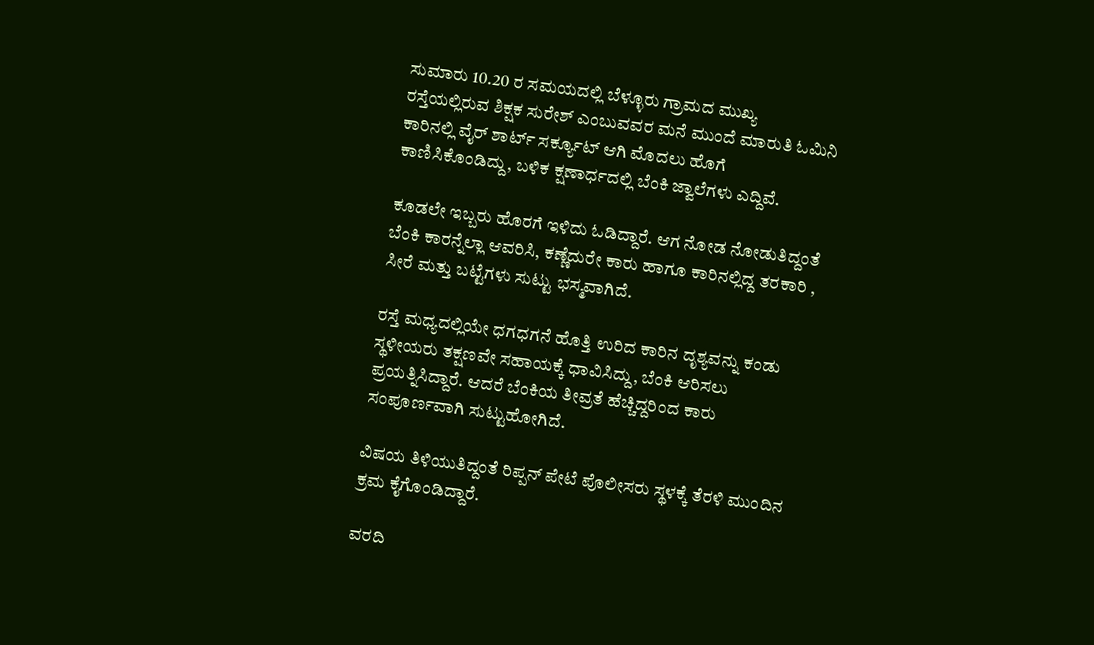ಸುಮಾರು 10.20 ರ ಸಮಯದಲ್ಲಿ ಬೆಳ್ಳೂರು ಗ್ರಾಮದ ಮುಖ್ಯ ರಸ್ತೆಯಲ್ಲಿರುವ ಶಿಕ್ಷಕ ಸುರೇಶ್ ಎಂಬುವವರ ಮನೆ ಮುಂದೆ ಮಾರುತಿ ಓಮಿನಿ ಕಾರಿನಲ್ಲಿ ವೈರ್ ಶಾರ್ಟ್ ಸರ್ಕ್ಯೂಟ್ ಆಗಿ ಮೊದಲು ಹೊಗೆ ಕಾಣಿಸಿಕೊಂಡಿದ್ದು, ಬಳಿಕ ಕ್ಷಣಾರ್ಧದಲ್ಲಿ ಬೆಂಕಿ ಜ್ವಾಲೆಗಳು ಎದ್ದಿವೆ.

ಕೂಡಲೇ ಇಬ್ಬರು ಹೊರಗೆ ಇಳಿದು ಓಡಿದ್ದಾರೆ. ಆಗ ನೋಡ ನೋಡುತಿದ್ದಂತೆ ಬೆಂಕಿ ಕಾರನ್ನೆಲ್ಲಾ ಆವರಿಸಿ, ಕಣ್ಣೆದುರೇ ಕಾರು ಹಾಗೂ ಕಾರಿನಲ್ಲಿದ್ದ ತರಕಾರಿ , ಸೀರೆ ಮತ್ತು ಬಟ್ಟೆಗಳು ಸುಟ್ಟು ಭಸ್ಮವಾಗಿದೆ.

ರಸ್ತೆ ಮಧ್ಯದಲ್ಲಿಯೇ ಧಗಧಗನೆ ಹೊತ್ತಿ ಉರಿದ ಕಾರಿನ ದೃಶ್ಯವನ್ನು ಕಂಡು ಸ್ಥಳೀಯರು ತಕ್ಷಣವೇ ಸಹಾಯಕ್ಕೆ ಧಾವಿಸಿದ್ದು, ಬೆಂಕಿ ಆರಿಸಲು ಪ್ರಯತ್ನಿಸಿದ್ದಾರೆ. ಆದರೆ ಬೆಂಕಿಯ ತೀವ್ರತೆ ಹೆಚ್ಚಿದ್ದರಿಂದ ಕಾರು ಸಂಪೂರ್ಣವಾಗಿ ಸುಟ್ಟುಹೋಗಿದೆ.

ವಿಷಯ ತಿಳಿಯುತಿದ್ದಂತೆ ರಿಪ್ಪನ್ ಪೇಟೆ ಪೊಲೀಸರು ಸ್ಥಳಕ್ಕೆ ತೆರಳಿ ಮುಂದಿನ ಕ್ರಮ ಕೈಗೊಂಡಿದ್ದಾರೆ.

ವರದಿ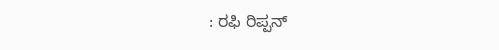: ರಫಿ ರಿಪ್ಪನ್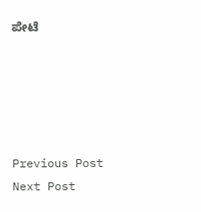ಪೇಟೆ





Previous Post Next Post